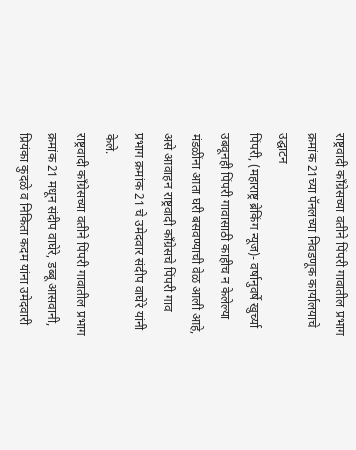राष्ट्रवादी काँग्रेसच्या वतीने पिंपरी गावातील प्रभाग क्रमांक 21च्या पॅनलच्या निवडणूक कार्यालयाचे उद्घाटन
पिंपरी, (महाराष्ट्र ब्रेकिंग न्यूज)- वर्षानुवर्षे खुर्च्या उबवूनही पिंपरी गावासाठी काहीच न केलेल्या मंडळींना आता घरी बसवण्याची वेळ आली आहे, असे आवाहन राष्ट्रवादी काँग्रेसचे पिंपरी गाव प्रभाग क्रमांक 21 चे उमेदवार संदीप वाघेरे यांनी केले.
राष्ट्रवादी काँग्रेसच्या वतीने पिंपरी गावातील प्रभाग क्रमांक 21 मधून संदीप वाघेरे, डब्बू आसवानी, प्रियंका कुदळे व निकिता कदम यांना उमेदवारी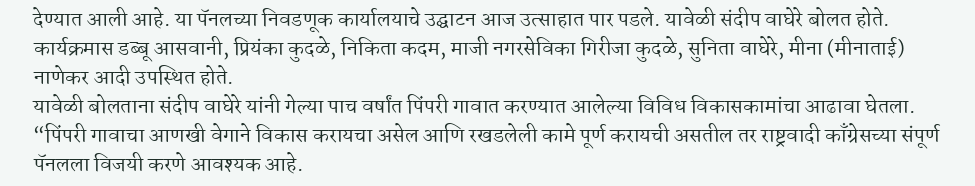देण्यात आली आहे. या पॅनलच्या निवडणूक कार्यालयाचे उद्घाटन आज उत्साहात पार पडले. यावेळी संदीप वाघेरे बोलत होते. कार्यक्रमास डब्बू आसवानी, प्रियंका कुदळे, निकिता कदम, माजी नगरसेविका गिरीजा कुदळे, सुनिता वाघेरे, मीना (मीनाताई) नाणेकर आदी उपस्थित होते.
यावेळी बोलताना संदीप वाघेरे यांनी गेल्या पाच वर्षांत पिंपरी गावात करण्यात आलेल्या विविध विकासकामांचा आढावा घेतला. “पिंपरी गावाचा आणखी वेगाने विकास करायचा असेल आणि रखडलेली कामे पूर्ण करायची असतील तर राष्ट्रवादी काँग्रेसच्या संपूर्ण पॅनलला विजयी करणे आवश्यक आहे.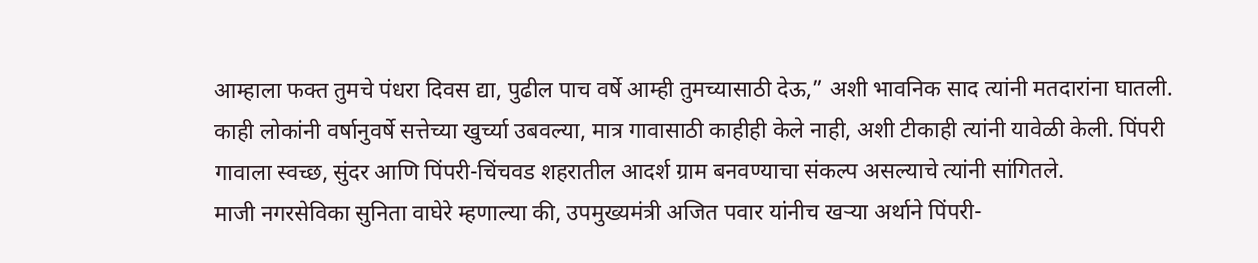आम्हाला फक्त तुमचे पंधरा दिवस द्या, पुढील पाच वर्षे आम्ही तुमच्यासाठी देऊ,” अशी भावनिक साद त्यांनी मतदारांना घातली. काही लोकांनी वर्षानुवर्षे सत्तेच्या खुर्च्या उबवल्या, मात्र गावासाठी काहीही केले नाही, अशी टीकाही त्यांनी यावेळी केली. पिंपरी गावाला स्वच्छ, सुंदर आणि पिंपरी-चिंचवड शहरातील आदर्श ग्राम बनवण्याचा संकल्प असल्याचे त्यांनी सांगितले.
माजी नगरसेविका सुनिता वाघेरे म्हणाल्या की, उपमुख्यमंत्री अजित पवार यांनीच खऱ्या अर्थाने पिंपरी-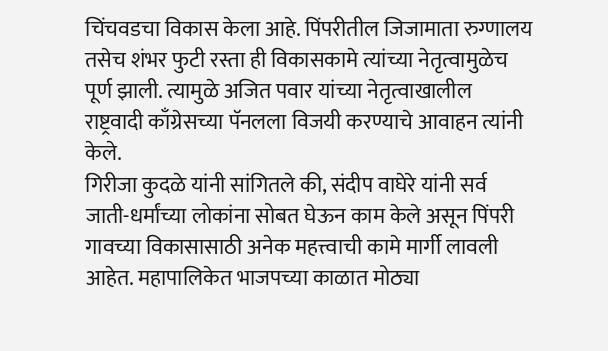चिंचवडचा विकास केला आहे. पिंपरीतील जिजामाता रुग्णालय तसेच शंभर फुटी रस्ता ही विकासकामे त्यांच्या नेतृत्वामुळेच पूर्ण झाली. त्यामुळे अजित पवार यांच्या नेतृत्वाखालील राष्ट्रवादी काँग्रेसच्या पॅनलला विजयी करण्याचे आवाहन त्यांनी केले.
गिरीजा कुदळे यांनी सांगितले की, संदीप वाघेरे यांनी सर्व जाती-धर्मांच्या लोकांना सोबत घेऊन काम केले असून पिंपरी गावच्या विकासासाठी अनेक महत्त्वाची कामे मार्गी लावली आहेत. महापालिकेत भाजपच्या काळात मोठ्या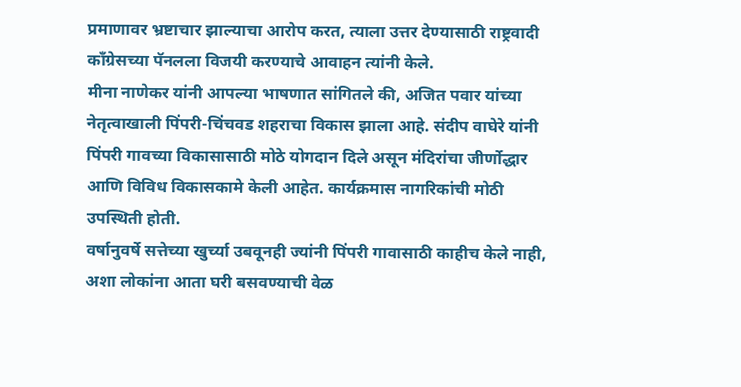प्रमाणावर भ्रष्टाचार झाल्याचा आरोप करत, त्याला उत्तर देण्यासाठी राष्ट्रवादी काँग्रेसच्या पॅनलला विजयी करण्याचे आवाहन त्यांनी केले.
मीना नाणेकर यांनी आपल्या भाषणात सांगितले की, अजित पवार यांच्या नेतृत्वाखाली पिंपरी-चिंचवड शहराचा विकास झाला आहे. संदीप वाघेरे यांनी पिंपरी गावच्या विकासासाठी मोठे योगदान दिले असून मंदिरांचा जीर्णोद्धार आणि विविध विकासकामे केली आहेत. कार्यक्रमास नागरिकांची मोठी उपस्थिती होती.
वर्षानुवर्षे सत्तेच्या खुर्च्या उबवूनही ज्यांनी पिंपरी गावासाठी काहीच केले नाही, अशा लोकांना आता घरी बसवण्याची वेळ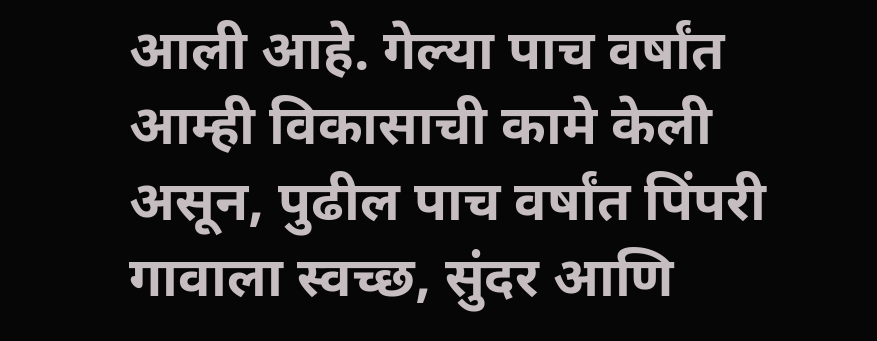आली आहे. गेल्या पाच वर्षांत आम्ही विकासाची कामे केली असून, पुढील पाच वर्षांत पिंपरी गावाला स्वच्छ, सुंदर आणि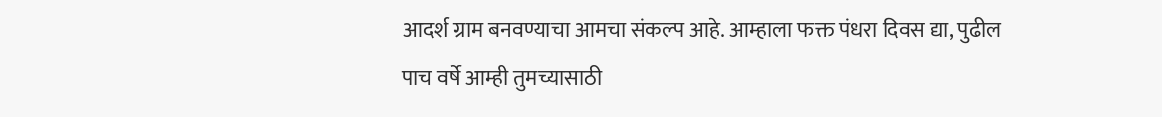आदर्श ग्राम बनवण्याचा आमचा संकल्प आहे. आम्हाला फक्त पंधरा दिवस द्या, पुढील पाच वर्षे आम्ही तुमच्यासाठी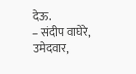देऊ.
– संदीप वाघेरे, उमेदवार,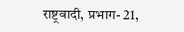राष्ट्रवादी, प्रभाग- 21,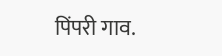पिंपरी गाव.